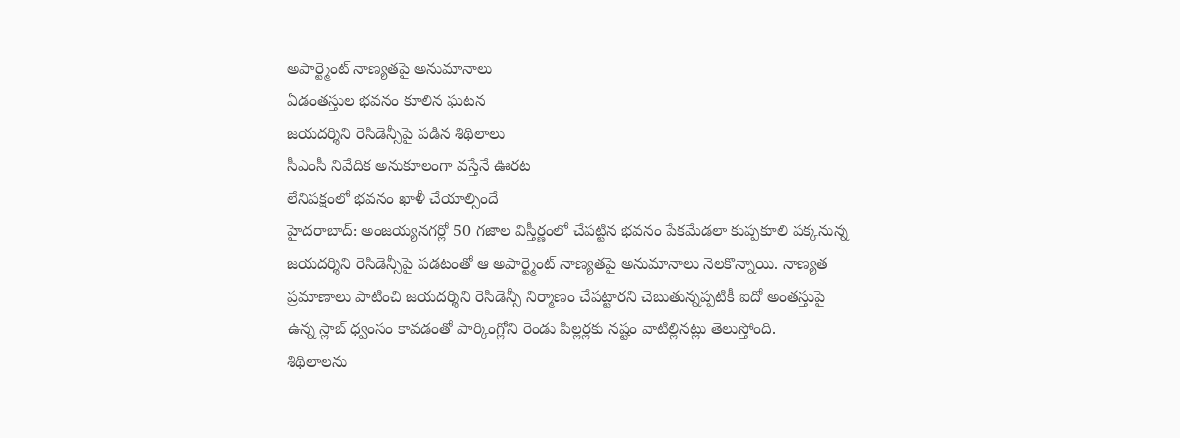అపార్ట్మెంట్ నాణ్యతపై అనుమానాలు
ఏడంతస్తుల భవనం కూలిన ఘటన
జయదర్శిని రెసిడెన్సీపై పడిన శిథిలాలు
సీఎంసీ నివేదిక అనుకూలంగా వస్తేనే ఊరట
లేనిపక్షంలో భవనం ఖాళీ చేయాల్సిందే
హైదరాబాద్: అంజయ్యనగర్లో 50 గజాల విస్తీర్ణంలో చేపట్టిన భవనం పేకమేడలా కుప్పకూలి పక్కనున్న జయదర్శిని రెసిడెన్సీపై పడటంతో ఆ అపార్ట్మెంట్ నాణ్యతపై అనుమానాలు నెలకొన్నాయి. నాణ్యత ప్రమాణాలు పాటించి జయదర్శిని రెసిడెన్సీ నిర్మాణం చేపట్టారని చెబుతున్నప్పటికీ ఐదో అంతస్తుపై ఉన్న స్లాబ్ ధ్వంసం కావడంతో పార్కింగ్లోని రెండు పిల్లర్లకు నష్టం వాటిల్లినట్లు తెలుస్తోంది.
శిథిలాలను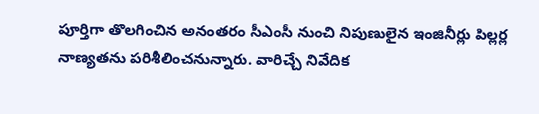పూర్తిగా తొలగించిన అనంతరం సీఎంసీ నుంచి నిపుణులైన ఇంజినీర్లు పిల్లర్ల నాణ్యతను పరిశీలించనున్నారు. వారిచ్చే నివేదిక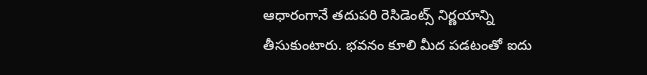ఆధారంగానే తదుపరి రెసిడెంట్స్ నిర్ణయాన్ని తీసుకుంటారు. భవనం కూలి మీద పడటంతో ఐదు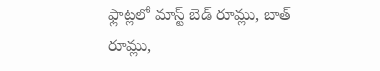ఫ్లాట్లలో మాస్ట్ బెడ్ రూమ్లు, బాత్ రూమ్లు,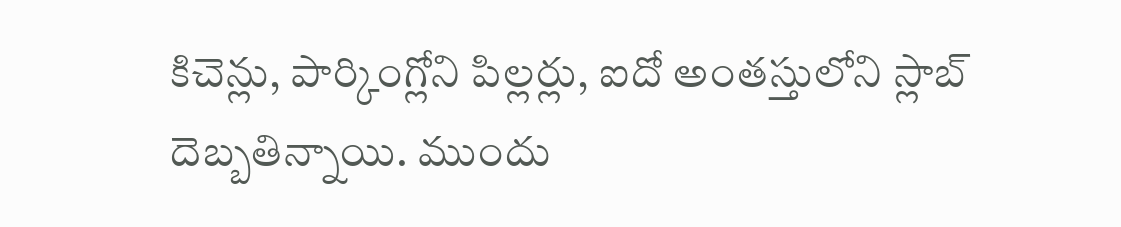కిచెన్లు, పార్కింగ్లోని పిల్లర్లు, ఐదో అంతస్తులోని స్లాబ్ దెబ్బతిన్నాయి. ముందు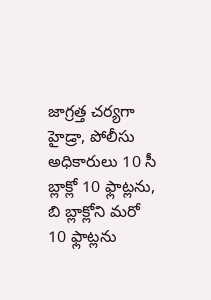జాగ్రత్త చర్యగా హైడ్రా, పోలీసు అధికారులు 10 సీ బ్లాక్లో 10 ఫ్లాట్లను, బి బ్లాక్లోని మరో 10 ఫ్లాట్లను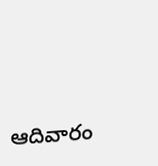ఆదివారం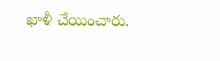ఖాళీ చేయించారు.